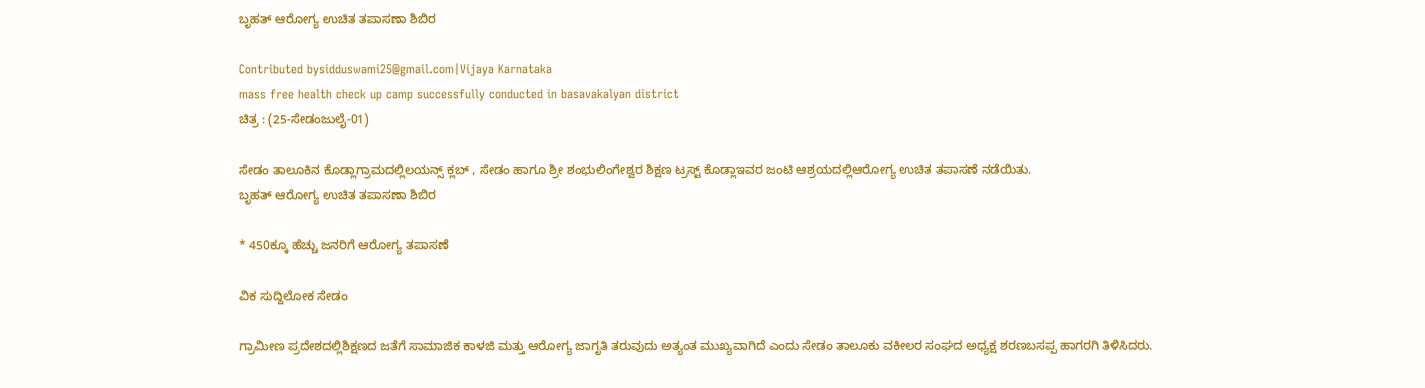ಬೃಹತ್ ಆರೋಗ್ಯ ಉಚಿತ ತಪಾಸಣಾ ಶಿಬಿರ

Contributed bysidduswami25@gmail.com|Vijaya Karnataka
mass free health check up camp successfully conducted in basavakalyan district
ಚಿತ್ರ : (25-ಸೇಡಂಜುಲೈ-01)

ಸೇಡಂ ತಾಲೂಕಿನ ಕೊಡ್ಲಾಗ್ರಾಮದಲ್ಲಿಲಯನ್ಸ್ ಕ್ಲಬ್ , ಸೇಡಂ ಹಾಗೂ ಶ್ರೀ ಶಂಭುಲಿಂಗೇಶ್ವರ ಶಿಕ್ಷಣ ಟ್ರಸ್ಟ್ ಕೊಡ್ಲಾಇವರ ಜಂಟಿ ಆಶ್ರಯದಲ್ಲಿಆರೋಗ್ಯ ಉಚಿತ ತಪಾಸಣೆ ನಡೆಯಿತು.
ಬೃಹತ್ ಆರೋಗ್ಯ ಉಚಿತ ತಪಾಸಣಾ ಶಿಬಿರ

* 450ಕ್ಕೂ ಹೆಚ್ಚು ಜನರಿಗೆ ಆರೋಗ್ಯ ತಪಾಸಣೆ

ವಿಕ ಸುದ್ದಿಲೋಕ ಸೇಡಂ

ಗ್ರಾಮೀಣ ಪ್ರದೇಶದಲ್ಲಿಶಿಕ್ಷಣದ ಜತೆಗೆ ಸಾಮಾಜಿಕ ಕಾಳಜಿ ಮತ್ತು ಆರೋಗ್ಯ ಜಾಗೃತಿ ತರುವುದು ಅತ್ಯಂತ ಮುಖ್ಯವಾಗಿದೆ ಎಂದು ಸೇಡಂ ತಾಲೂಕು ವಕೀಲರ ಸಂಘದ ಅಧ್ಯಕ್ಷ ಶರಣಬಸಪ್ಪ ಹಾಗರಗಿ ತಿಳಿಸಿದರು.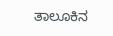ತಾಲೂಕಿನ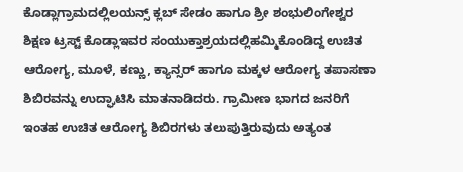ಕೊಡ್ಲಾಗ್ರಾಮದಲ್ಲಿಲಯನ್ಸ್ ಕ್ಲಬ್ ಸೇಡಂ ಹಾಗೂ ಶ್ರೀ ಶಂಭುಲಿಂಗೇಶ್ವರ ಶಿಕ್ಷಣ ಟ್ರಸ್ಟ್ ಕೊಡ್ಲಾಇವರ ಸಂಯುಕ್ತಾಶ್ರಯದಲ್ಲಿಹಮ್ಮಿಕೊಂಡಿದ್ದ ಉಚಿತ ಆರೋಗ್ಯ, ಮೂಳೆ, ಕಣ್ಣು, ಕ್ಯಾನ್ಸರ್ ಹಾಗೂ ಮಕ್ಕಳ ಆರೋಗ್ಯ ತಪಾಸಣಾ ಶಿಬಿರವನ್ನು ಉದ್ಘಾಟಿಸಿ ಮಾತನಾಡಿದರು. ಗ್ರಾಮೀಣ ಭಾಗದ ಜನರಿಗೆ ಇಂತಹ ಉಚಿತ ಆರೋಗ್ಯ ಶಿಬಿರಗಳು ತಲುಪುತ್ತಿರುವುದು ಅತ್ಯಂತ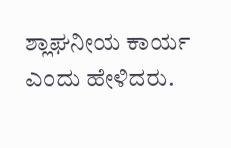ಶ್ಲಾಘನೀಯ ಕಾರ್ಯ ಎಂದು ಹೇಳಿದರು.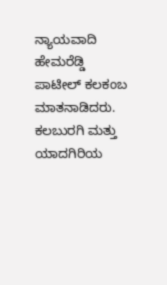ನ್ಯಾಯವಾದಿ ಹೇಮರೆಡ್ಡಿ ಪಾಟೀಲ್ ಕಲಕಂಬ ಮಾತನಾಡಿದರು. ಕಲಬುರಗಿ ಮತ್ತು ಯಾದಗಿರಿಯ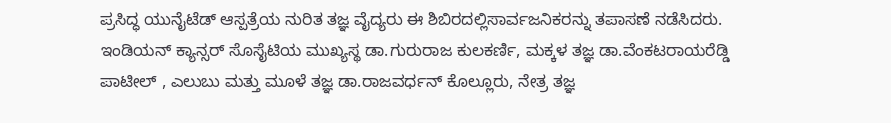ಪ್ರಸಿದ್ಧ ಯುನೈಟೆಡ್ ಆಸ್ಪತ್ರೆಯ ನುರಿತ ತಜ್ಞ ವೈದ್ಯರು ಈ ಶಿಬಿರದಲ್ಲಿಸಾರ್ವಜನಿಕರನ್ನು ತಪಾಸಣೆ ನಡೆಸಿದರು. ಇಂಡಿಯನ್ ಕ್ಯಾನ್ಸರ್ ಸೊಸೈಟಿಯ ಮುಖ್ಯಸ್ಥ ಡಾ.ಗುರುರಾಜ ಕುಲಕರ್ಣಿ, ಮಕ್ಕಳ ತಜ್ಞ ಡಾ.ವೆಂಕಟರಾಯರೆಡ್ಡಿ ಪಾಟೀಲ್ , ಎಲುಬು ಮತ್ತು ಮೂಳೆ ತಜ್ಞ ಡಾ.ರಾಜವರ್ಧನ್ ಕೊಲ್ಲೂರು, ನೇತ್ರ ತಜ್ಞ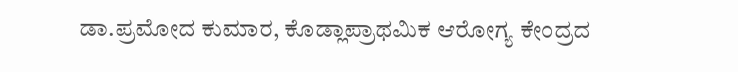ಡಾ.ಪ್ರಮೋದ ಕುಮಾರ, ಕೊಡ್ಲಾಪ್ರಾಥಮಿಕ ಆರೋಗ್ಯ ಕೇಂದ್ರದ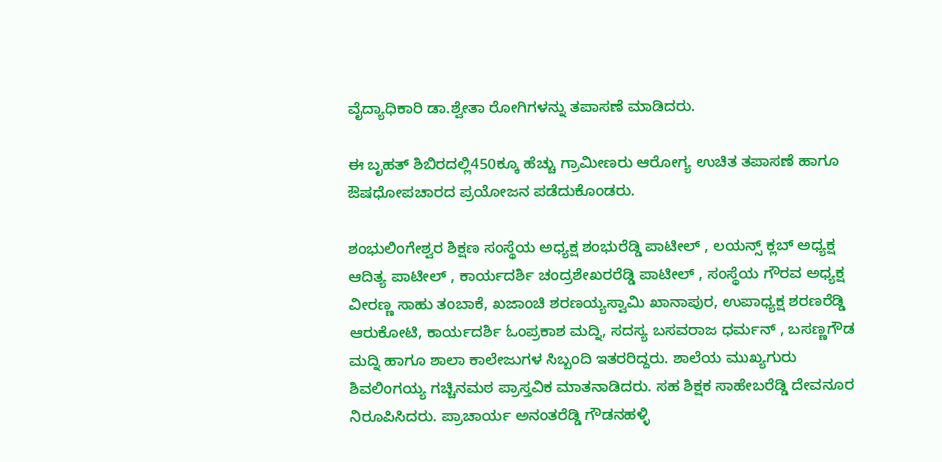ವೈದ್ಯಾಧಿಕಾರಿ ಡಾ.ಶ್ವೇತಾ ರೋಗಿಗಳನ್ನು ತಪಾಸಣೆ ಮಾಡಿದರು.

ಈ ಬೃಹತ್ ಶಿಬಿರದಲ್ಲಿ450ಕ್ಕೂ ಹೆಚ್ಚು ಗ್ರಾಮೀಣರು ಆರೋಗ್ಯ ಉಚಿತ ತಪಾಸಣೆ ಹಾಗೂ ಔಷಧೋಪಚಾರದ ಪ್ರಯೋಜನ ಪಡೆದುಕೊಂಡರು.

ಶಂಭುಲಿಂಗೇಶ್ವರ ಶಿಕ್ಷಣ ಸಂಸ್ಥೆಯ ಅಧ್ಯಕ್ಷ ಶಂಭುರೆಡ್ಡಿ ಪಾಟೀಲ್ , ಲಯನ್ಸ್ ಕ್ಲಬ್ ಅಧ್ಯಕ್ಷ ಆದಿತ್ಯ ಪಾಟೀಲ್ , ಕಾರ್ಯದರ್ಶಿ ಚಂದ್ರಶೇಖರರೆಡ್ಡಿ ಪಾಟೀಲ್ , ಸಂಸ್ಥೆಯ ಗೌರವ ಅಧ್ಯಕ್ಷ ವೀರಣ್ಣ ಸಾಹು ತಂಬಾಕೆ, ಖಜಾಂಚಿ ಶರಣಯ್ಯಸ್ವಾಮಿ ಖಾನಾಪುರ, ಉಪಾಧ್ಯಕ್ಷ ಶರಣರೆಡ್ಡಿ ಆರುಕೋಟಿ, ಕಾರ್ಯದರ್ಶಿ ಓಂಪ್ರಕಾಶ ಮದ್ನಿ, ಸದಸ್ಯ ಬಸವರಾಜ ಧರ್ಮನ್ , ಬಸಣ್ಣಗೌಡ ಮದ್ನಿ ಹಾಗೂ ಶಾಲಾ ಕಾಲೇಜುಗಳ ಸಿಬ್ಬಂದಿ ಇತರರಿದ್ದರು. ಶಾಲೆಯ ಮುಖ್ಯಗುರು ಶಿವಲಿಂಗಯ್ಯ ಗಚ್ಚಿನಮಠ ಪ್ರಾಸ್ತವಿಕ ಮಾತನಾಡಿದರು. ಸಹ ಶಿಕ್ಷಕ ಸಾಹೇಬರೆಡ್ಡಿ ದೇವನೂರ ನಿರೂಪಿಸಿದರು. ಪ್ರಾಚಾರ್ಯ ಅನಂತರೆಡ್ಡಿ ಗೌಡನಹಳ್ಳಿ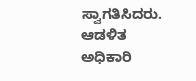ಸ್ವಾಗತಿಸಿದರು. ಆಡಳಿತ ಅಧಿಕಾರಿ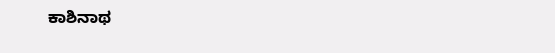ಕಾಶಿನಾಥ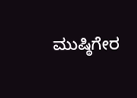ಮುಷ್ಠಿಗೇರ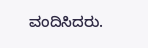ವಂದಿಸಿದರು.